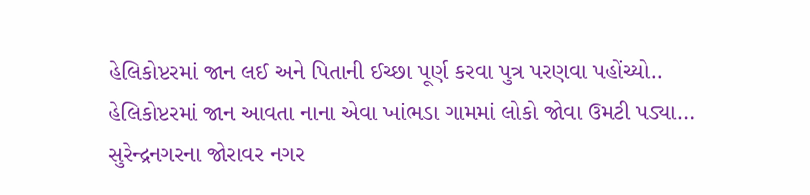હેલિકોપ્ટરમાં જાન લઈ અને પિતાની ઈચ્છા પૂર્ણ કરવા પુત્ર પરણવા પહોંચ્યો..
હેલિકોપ્ટરમાં જાન આવતા નાના એવા ખાંભડા ગામમાં લોકો જોવા ઉમટી પડ્યા…
સુરેન્દ્રનગરના જોરાવર નગર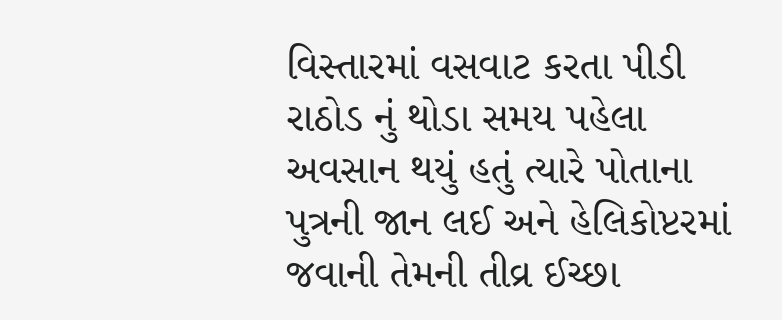વિસ્તારમાં વસવાટ કરતા પીડી રાઠોડ નું થોડા સમય પહેલા અવસાન થયું હતું ત્યારે પોતાના પુત્રની જાન લઈ અને હેલિકોપ્ટરમાં જવાની તેમની તીવ્ર ઈચ્છા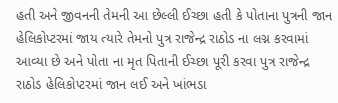હતી અને જીવનની તેમની આ છેલ્લી ઈચ્છા હતી કે પોતાના પુત્રની જાન હેલિકોપ્ટરમાં જાય ત્યારે તેમનો પુત્ર રાજેન્દ્ર રાઠોડ ના લગ્ન કરવામાં આવ્યા છે અને પોતા ના મૃત પિતાની ઈચ્છા પૂરી કરવા પુત્ર રાજેન્દ્ર રાઠોડ હેલિકોપ્ટરમાં જાન લઈ અને ખાંભડા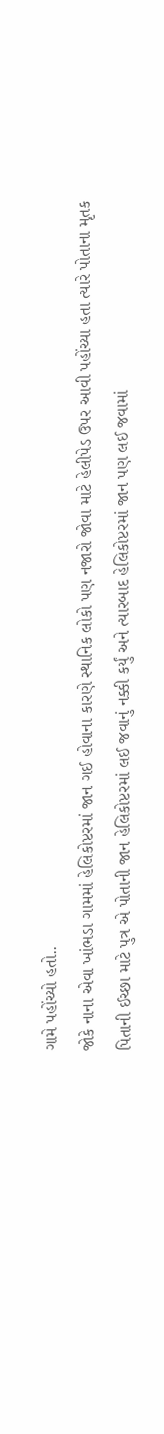ગામે પહોંચ્યો હતો..
જોકે નાના એવા ખાંભડા ગામમાં હેલિકોપ્ટરમાં જાન ગઈ હોવાના કારણે સ્થાનિક લોકો પણ નજારો જોવા માટે હેલીપેડ ઉપર આવી પહોંચ્યા હતા ત્યારે પોતાના મૃતક પિતાની ઈચ્છા માટે પુત્ર એ પોતાની જાન હેલિકોપ્ટરમાં લઈ જવાનું નક્કી કર્યું અને ત્યારબાદ હેલિકોપ્ટરમાં જાન પણ લઈ જવામાં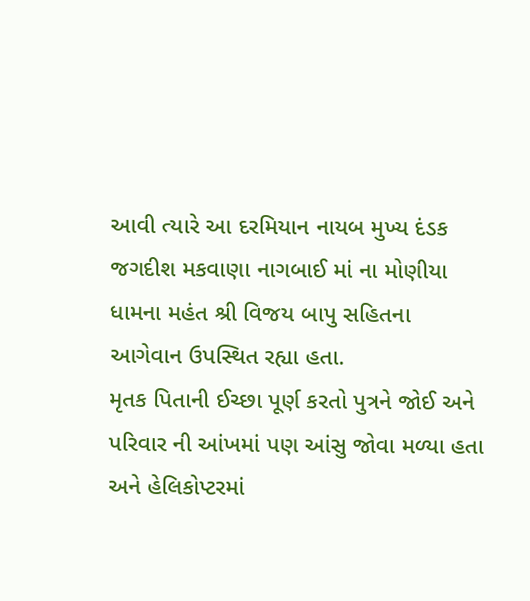આવી ત્યારે આ દરમિયાન નાયબ મુખ્ય દંડક જગદીશ મકવાણા નાગબાઈ માં ના મોણીયા ધામના મહંત શ્રી વિજય બાપુ સહિતના આગેવાન ઉપસ્થિત રહ્યા હતા.
મૃતક પિતાની ઈચ્છા પૂર્ણ કરતો પુત્રને જોઈ અને પરિવાર ની આંખમાં પણ આંસુ જોવા મળ્યા હતા અને હેલિકોપ્ટરમાં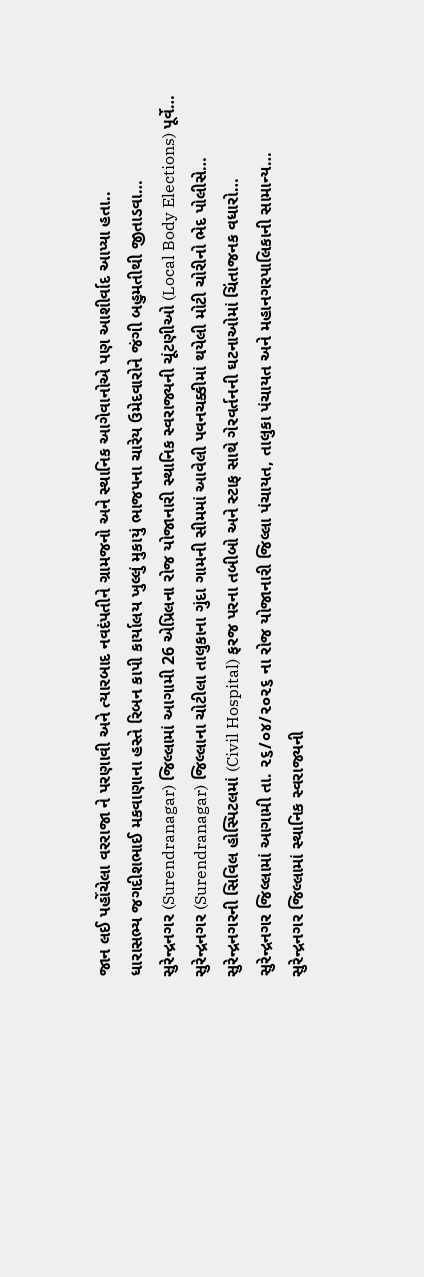જાન લઈ પહોંચેલા વરરાજા ને પરણાવી અને ત્યારબાદ નવદંપતીને ગ્રામજનો અને સ્થાનિક આગેવાનોએ પણ આશીર્વાદ આપ્યા હતા..
ધારાસભ્ય જગદીશભાઈ મકવાણાના હસ્તે રિબન કાપી કાર્યાલય ખુલ્લું મુકાયું ભાજપના ચારેય ઉમેદવારોને જંગી બહુમતીથી જીતાડવા…
સુરેન્દ્રનગર (Surendranagar) જિલ્લામાં આગામી 26 એપ્રિલના રોજ યોજાનારી સ્થાનિક સ્વરાજ્યની ચૂંટણીઓ (Local Body Elections) પૂર્વે…
સુરેન્દ્રનગર (Surendranagar) જિલ્લાના ચોટીલા તાલુકાના ગુંદા ગામની સીમમાં આવેલી પવનચક્કીમાં થયેલી મોટી ચોરીનો ભેદ પોલીસે…
સુરેન્દ્રનગરની સિવિલ હોસ્પિટલમાં (Civil Hospital) ફરજ પરના તબીબો અને સ્ટાફ સાથે ગેરવર્તનની ઘટનાઓમાં ચિંતાજનક વધારો…
સુરેન્દ્રનગર જિલ્લામાં આગામી તા. ૨૬/૦૪/૨૦૨૬ ના રોજ યોજાનારી જિલ્લા પંચાયત, તાલુકા પંચાયત અને મહાનગરપાલિકાની સામાન્ય…
સુરેન્દ્રનગર જિલ્લામાં સ્થાનિક સ્વરાજ્યની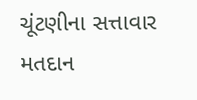ચૂંટણીના સત્તાવાર મતદાન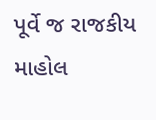પૂર્વે જ રાજકીય માહોલ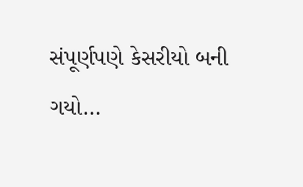સંપૂર્ણપણે કેસરીયો બની ગયો…